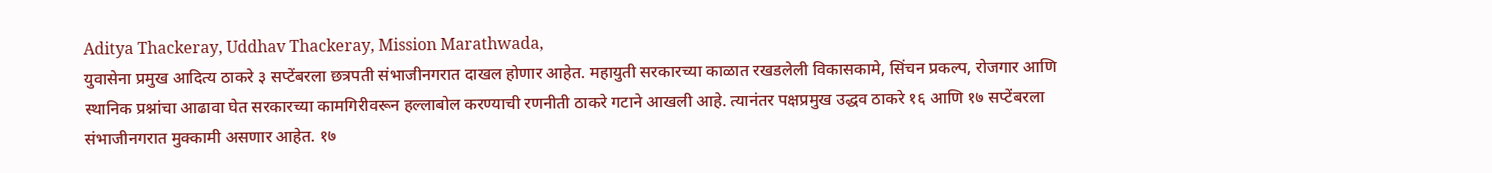Aditya Thackeray, Uddhav Thackeray, Mission Marathwada,
युवासेना प्रमुख आदित्य ठाकरे ३ सप्टेंबरला छत्रपती संभाजीनगरात दाखल होणार आहेत. महायुती सरकारच्या काळात रखडलेली विकासकामे, सिंचन प्रकल्प, रोजगार आणि स्थानिक प्रश्नांचा आढावा घेत सरकारच्या कामगिरीवरून हल्लाबोल करण्याची रणनीती ठाकरे गटाने आखली आहे. त्यानंतर पक्षप्रमुख उद्धव ठाकरे १६ आणि १७ सप्टेंबरला संभाजीनगरात मुक्कामी असणार आहेत. १७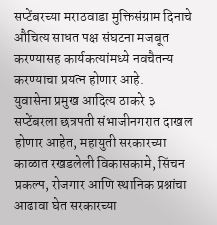सप्टेंबरच्या मराठवाडा मुक्तिसंग्राम दिनाचे औचित्य साधत पक्ष संघटना मजबूत करण्यासह कार्यकत्यांमध्ये नवचैतन्य करण्याचा प्रयत्न होणार आहे.
युवासेना प्रमुख आदित्य ठाकरे ३ सप्टेंबरला छत्रपती संभाजीनगरात दाखल होणार आहेत, महायुती सरकारच्या काळात रखडलेली विकासकामे, सिंचन प्रकल्प, रोजगार आणि स्थानिक प्रश्नांचा आढावा घेत सरकारच्या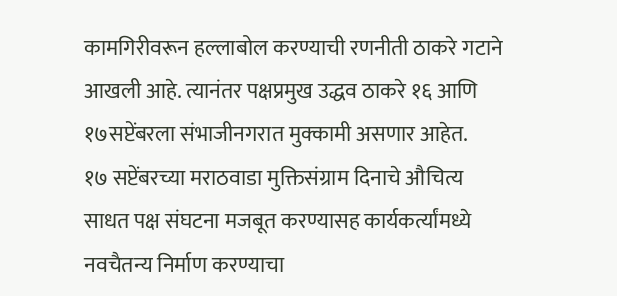कामगिरीवरून हल्लाबोल करण्याची रणनीती ठाकरे गटाने आखली आहे. त्यानंतर पक्षप्रमुख उद्धव ठाकरे १६ आणि १७सप्टेंबरला संभाजीनगरात मुक्कामी असणार आहेत.
१७ सप्टेंबरच्या मराठवाडा मुक्तिसंग्राम दिनाचे औचित्य साधत पक्ष संघटना मजबूत करण्यासह कार्यकर्त्यांमध्ये नवचैतन्य निर्माण करण्याचा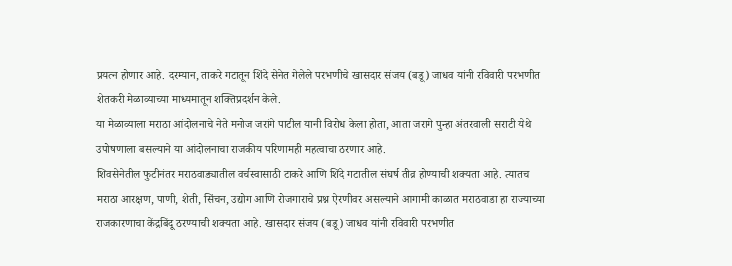प्रयत्न होणार आहे. दरम्यान, ताकरे गटातून शिंदे सेनेत गेलेले परभणीचे खासदार संजय (बडू) जाधव यांनी रविवारी परभणीत शेतकरी मेळाव्याच्या माध्यमातून शक्तिप्रदर्शन केले.
या मेळाव्याला मराठा आंदोलनाचे नेते मनोज जरांगे पाटील यानी विरोध केला होता, आता जरागे पुन्हा अंतरवाली सराटी येथे उपोषणाला बसल्याने या आंदोलनाचा राजकीय परिणामही महत्वाचा ठरणार आहे.
शिवसेनेतील फुटीनंतर मराठवाड्यातील वर्चस्वासाठी टाकरे आणि शिंदे गटातील संघर्ष तीव्र होण्याची शक्यता आहे. त्यातच मराठा आरक्षण, पाणी, शेती, सिंचन, उद्योग आणि रोजगाराचे प्रश्न ऐरणीवर असल्याने आगामी काळात मराठवाडा हा राज्याच्या राजकारणाचा केंद्रबिंदू ठरण्याची शक्यता आहे. खासदार संजय (बडू) जाधव यांनी रविवारी परभणीत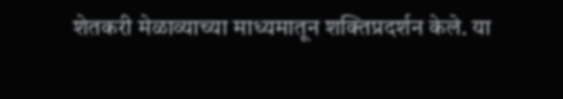शेतकरी मेळाव्याच्या माध्यमातून शक्तिप्रदर्शन केले. या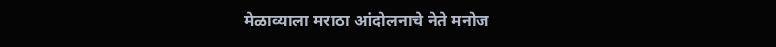मेळाव्याला मराठा आंदोलनाचे नेते मनोज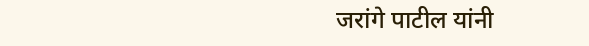जरांगे पाटील यांनी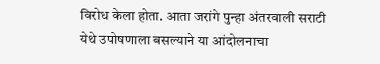विरोध केला होता. आता जरांगे पुन्हा अंतरवाली सराटी येथे उपोषणाला बसल्याने या आंदोलनाचा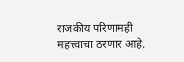राजकीय परिणामही महत्त्वाचा ठरणार आहे.